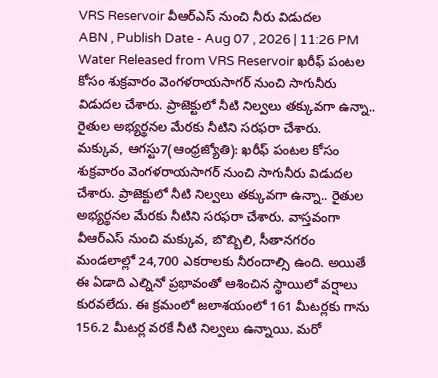VRS Reservoir వీఆర్ఎస్ నుంచి నీరు విడుదల
ABN , Publish Date - Aug 07 , 2026 | 11:26 PM
Water Released from VRS Reservoir ఖరీఫ్ పంటల కోసం శుక్రవారం వెంగళరాయసాగర్ నుంచి సాగునీరు విడుదల చేశారు. ప్రాజెక్టులో నీటి నిల్వలు తక్కువగా ఉన్నా.. రైతుల అభ్యర్థనల మేరకు నీటిని సరఫరా చేశారు.
మక్కువ, ఆగస్టు7(ఆంధ్రజ్యోతి): ఖరీఫ్ పంటల కోసం శుక్రవారం వెంగళరాయసాగర్ నుంచి సాగునీరు విడుదల చేశారు. ప్రాజెక్టులో నీటి నిల్వలు తక్కువగా ఉన్నా.. రైతుల అభ్యర్థనల మేరకు నీటిని సరఫరా చేశారు. వాస్తవంగా వీఆర్ఎస్ నుంచి మక్కువ, బొబ్బిలి, సీతానగరం మండలాల్లో 24,700 ఎకరాలకు నీరందాల్సి ఉంది. అయితే ఈ ఏడాది ఎల్నినో ప్రభావంతో ఆశించిన స్థాయిలో వర్షాలు కురవలేదు. ఈ క్రమంలో జలాశయంలో 161 మీటర్లకు గాను 156.2 మీటర్ల వరకే నీటి నిల్వలు ఉన్నాయి. మరో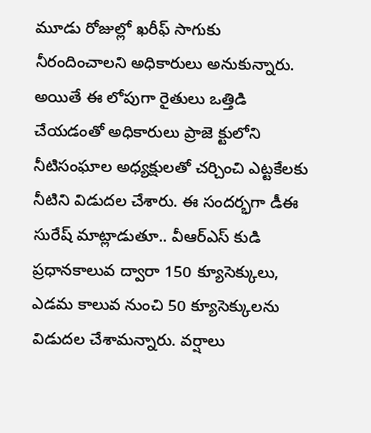మూడు రోజుల్లో ఖరీఫ్ సాగుకు నీరందించాలని అధికారులు అనుకున్నారు. అయితే ఈ లోపుగా రైతులు ఒత్తిడి చేయడంతో అధికారులు ప్రాజె క్టులోని నీటిసంఘాల అధ్యక్షులతో చర్చించి ఎట్టకేలకు నీటిని విడుదల చేశారు. ఈ సందర్భగా డీఈ సురేష్ మాట్లాడుతూ.. వీఆర్ఎస్ కుడి ప్రధానకాలువ ద్వారా 150 క్యూసెక్కులు, ఎడమ కాలువ నుంచి 50 క్యూసెక్కులను విడుదల చేశామన్నారు. వర్షాలు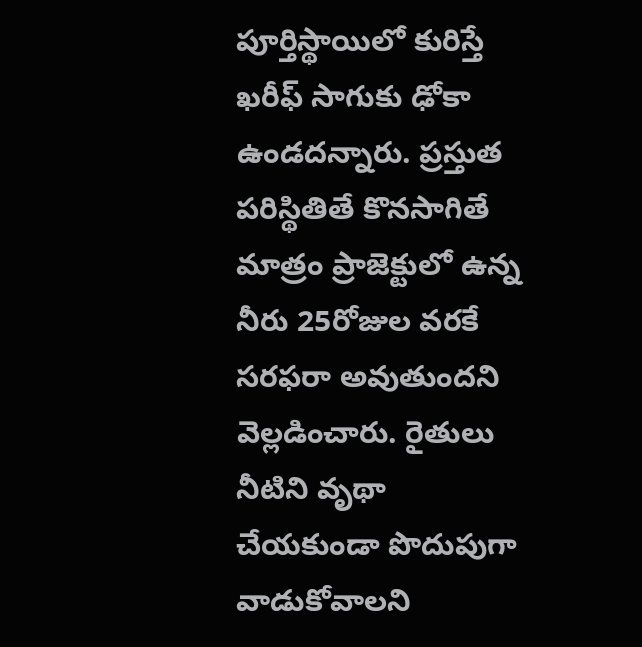పూర్తిస్థాయిలో కురిస్తే ఖరీఫ్ సాగుకు ఢోకా ఉండదన్నారు. ప్రస్తుత పరిస్థితితే కొనసాగితే మాత్రం ప్రాజెక్టులో ఉన్న నీరు 25రోజుల వరకే సరఫరా అవుతుందని వెల్లడించారు. రైతులు నీటిని వృథా చేయకుండా పొదుపుగా వాడుకోవాలని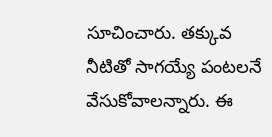సూచించారు. తక్కువ నీటితో సాగయ్యే పంటలనే వేసుకోవాలన్నారు. ఈ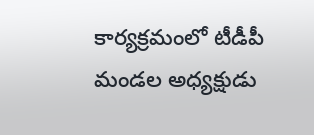కార్యక్రమంలో టీడీపీ మండల అధ్యక్షుడు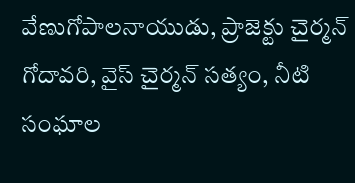వేణుగోపాలనాయుడు, ప్రాజెక్టు చైర్మన్ గోదావరి, వైస్ చైర్మన్ సత్యం, నీటి సంఘాల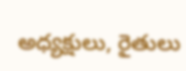అధ్యక్షులు, రైతులు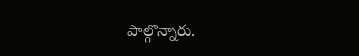పాల్గొన్నారు.